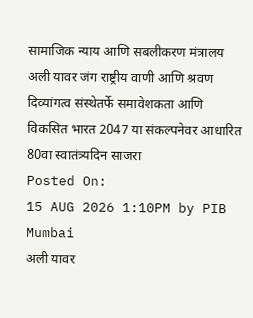सामाजिक न्याय आणि सबलीकरण मंत्रालय
अली यावर जंग राष्ट्रीय वाणी आणि श्रवण दिव्यांगत्व संस्थेतर्फे समावेशकता आणि विकसित भारत 2047 या संकल्पनेवर आधारित 80वा स्वातंत्र्यदिन साजरा
Posted On:
15 AUG 2026 1:10PM by PIB Mumbai
अली यावर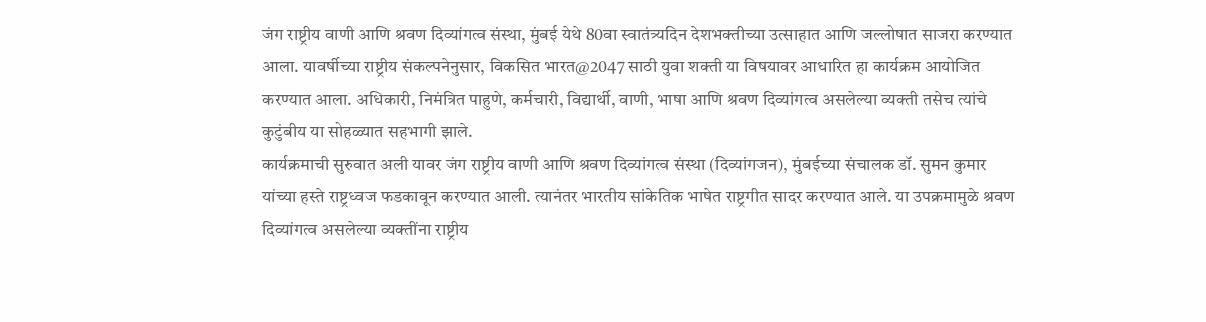जंग राष्ट्रीय वाणी आणि श्रवण दिव्यांगत्व संस्था, मुंबई येथे 80वा स्वातंत्र्यदिन देशभक्तीच्या उत्साहात आणि जल्लोषात साजरा करण्यात आला. यावर्षीच्या राष्ट्रीय संकल्पनेनुसार, विकसित भारत@2047 साठी युवा शक्ती या विषयावर आधारित हा कार्यक्रम आयोजित करण्यात आला. अधिकारी, निमंत्रित पाहुणे, कर्मचारी, विद्यार्थी, वाणी, भाषा आणि श्रवण दिव्यांगत्व असलेल्या व्यक्ती तसेच त्यांचे कुटुंबीय या सोहळ्यात सहभागी झाले.
कार्यक्रमाची सुरुवात अली यावर जंग राष्ट्रीय वाणी आणि श्रवण दिव्यांगत्व संस्था (दिव्यांगजन), मुंबईच्या संचालक डॉ. सुमन कुमार यांच्या हस्ते राष्ट्रध्वज फडकावून करण्यात आली. त्यानंतर भारतीय सांकेतिक भाषेत राष्ट्रगीत सादर करण्यात आले. या उपक्रमामुळे श्रवण दिव्यांगत्व असलेल्या व्यक्तींना राष्ट्रीय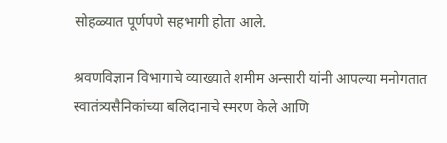सोहळ्यात पूर्णपणे सहभागी होता आले.

श्रवणविज्ञान विभागाचे व्याख्याते शमीम अन्सारी यांनी आपल्या मनोगतात स्वातंत्र्यसैनिकांच्या बलिदानाचे स्मरण केले आणि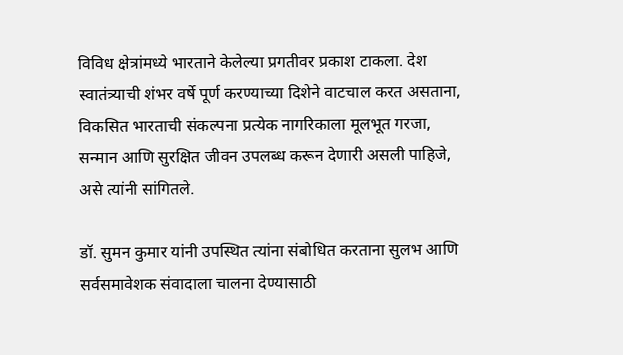विविध क्षेत्रांमध्ये भारताने केलेल्या प्रगतीवर प्रकाश टाकला. देश स्वातंत्र्याची शंभर वर्षे पूर्ण करण्याच्या दिशेने वाटचाल करत असताना, विकसित भारताची संकल्पना प्रत्येक नागरिकाला मूलभूत गरजा, सन्मान आणि सुरक्षित जीवन उपलब्ध करून देणारी असली पाहिजे, असे त्यांनी सांगितले.

डॉ. सुमन कुमार यांनी उपस्थित त्यांना संबोधित करताना सुलभ आणि सर्वसमावेशक संवादाला चालना देण्यासाठी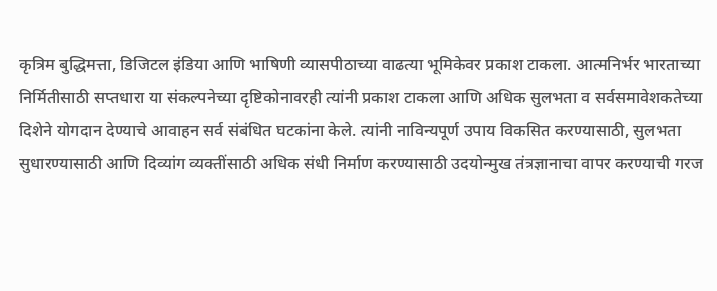कृत्रिम बुद्धिमत्ता, डिजिटल इंडिया आणि भाषिणी व्यासपीठाच्या वाढत्या भूमिकेवर प्रकाश टाकला. आत्मनिर्भर भारताच्या निर्मितीसाठी सप्तधारा या संकल्पनेच्या दृष्टिकोनावरही त्यांनी प्रकाश टाकला आणि अधिक सुलभता व सर्वसमावेशकतेच्या दिशेने योगदान देण्याचे आवाहन सर्व संबंधित घटकांना केले. त्यांनी नाविन्यपूर्ण उपाय विकसित करण्यासाठी, सुलभता सुधारण्यासाठी आणि दिव्यांग व्यक्तींसाठी अधिक संधी निर्माण करण्यासाठी उदयोन्मुख तंत्रज्ञानाचा वापर करण्याची गरज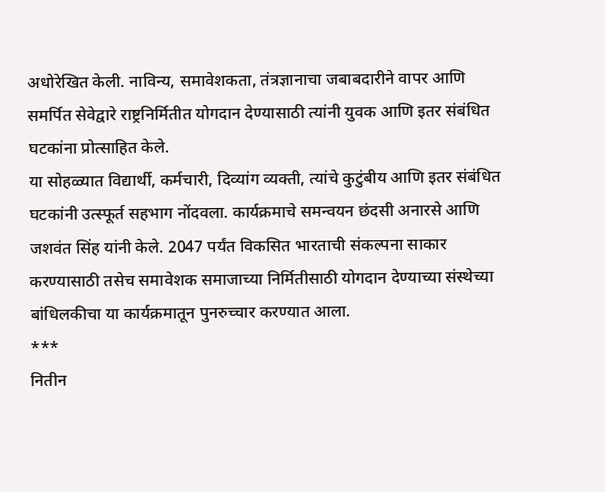अधोरेखित केली. नाविन्य, समावेशकता, तंत्रज्ञानाचा जबाबदारीने वापर आणि समर्पित सेवेद्वारे राष्ट्रनिर्मितीत योगदान देण्यासाठी त्यांनी युवक आणि इतर संबंधित घटकांना प्रोत्साहित केले.
या सोहळ्यात विद्यार्थी, कर्मचारी, दिव्यांग व्यक्ती, त्यांचे कुटुंबीय आणि इतर संबंधित घटकांनी उत्स्फूर्त सहभाग नोंदवला. कार्यक्रमाचे समन्वयन छंदसी अनारसे आणि जशवंत सिंह यांनी केले. 2047 पर्यंत विकसित भारताची संकल्पना साकार करण्यासाठी तसेच समावेशक समाजाच्या निर्मितीसाठी योगदान देण्याच्या संस्थेच्या बांधिलकीचा या कार्यक्रमातून पुनरुच्चार करण्यात आला.
***
नितीन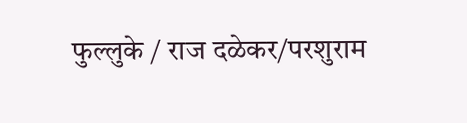फुल्लुके / राज दळेकर/परशुराम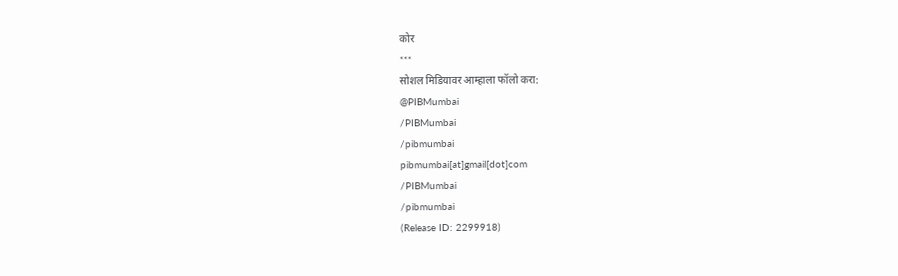कोर
***
सोशल मिडियावर आम्हाला फॉलो करा:
@PIBMumbai
/PIBMumbai
/pibmumbai
pibmumbai[at]gmail[dot]com
/PIBMumbai
/pibmumbai
(Release ID: 2299918)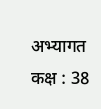अभ्यागत कक्ष : 38